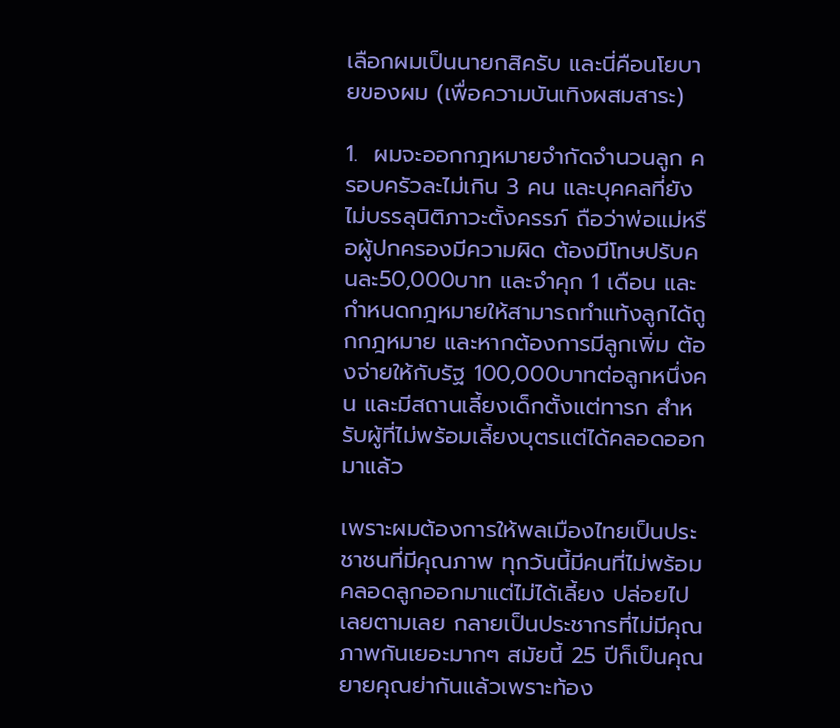เลือกผมเป็นนายกสิครับ และนี่คือนโยบายของผม (เพื่อความบันเทิงผสมสาระ)

1.  ผมจะออกกฎหมายจำกัดจำนวนลูก ครอบครัวละไม่เกิน 3 คน และบุคคลที่ยังไม่บรรลุนิติภาวะตั้งครรภ์ ถือว่าพ่อแม่หรือผู้ปกครองมีความผิด ต้องมีโทษปรับคนละ50,000บาท และจำคุก 1 เดือน และกำหนดกฎหมายให้สามารถทำแท้งลูกได้ถูกกฎหมาย และหากต้องการมีลูกเพิ่ม ต้องจ่ายให้กับรัฐ 100,000บาทต่อลูกหนึ่งคน และมีสถานเลี้ยงเด็กตั้งแต่ทารก สำหรับผู้ที่ไม่พร้อมเลี้ยงบุตรแต่ได้คลอดออกมาแล้ว

เพราะผมต้องการให้พลเมืองไทยเป็นประชาชนที่มีคุณภาพ ทุกวันนี้มีคนที่ไม่พร้อม คลอดลูกออกมาแต่ไม่ได้เลี้ยง ปล่อยไปเลยตามเลย กลายเป็นประชากรที่ไม่มีคุณภาพกันเยอะมากๆ สมัยนี้ 25 ปีก็เป็นคุณยายคุณย่ากันแล้วเพราะท้อง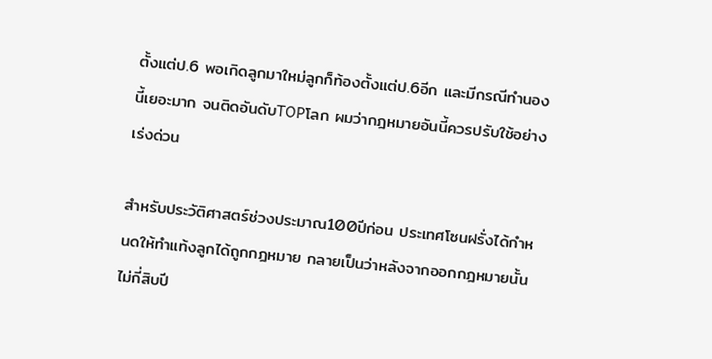ตั้งแต่ป.6 พอเกิดลูกมาใหม่ลูกก็ท้องตั้งแต่ป.6อีก และมีกรณีทำนองนี้เยอะมาก จนติดอันดับTOPโลก ผมว่ากฎหมายอันนี้ควรปรับใช้อย่างเร่งด่วน

สำหรับประวัติศาสตร์ช่วงประมาณ100ปีก่อน ประเทศโซนฝรั่งได้กำหนดให้ทำแท้งลูกได้ถูกกฎหมาย กลายเป็นว่าหลังจากออกกฎหมายนั้นไม่กี่สิบปี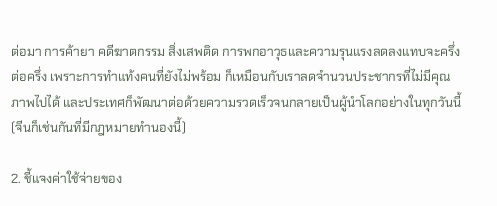ต่อมา การค้ายา คดีฆาตกรรม สิ่งเสพติด การพกอาวุธและความรุนแรงลดลงแทบจะครึ่งต่อครึ่ง เพราะการทำแท้งคนที่ยังไม่พร้อม ก็เหมือนกับเราลดจำนวนประชากรที่ไม่มีคุณภาพไปได้ และประเทศก็พัฒนาต่อด้วยความรวดเร็วจนกลายเป็นผู้นำโลกอย่างในทุกวันนี้(จีนก็เช่นกันที่มีกฎหมายทำนองนี้)

2. ชี้แจงค่าใช้จ่ายของ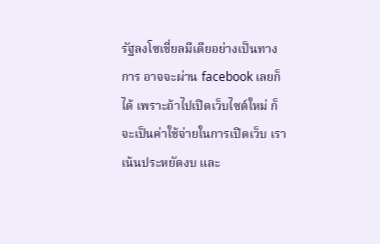รัฐลงโซเชี่ยลมีเดียอย่างเป็นทางการ อาจจะผ่าน facebook เลยก็ได้ เพราะถ้าไปเปิดเว็บไซต์ใหม่ ก็จะเป็นค่าใช้จ่ายในการเปิดเว็บ เราเน้นประหยัดงบ และ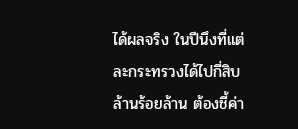ได้ผลจริง ในปีนึงที่แต่ละกระทรวงได้ไปกี่สิบล้านร้อยล้าน ต้องชี้ค่า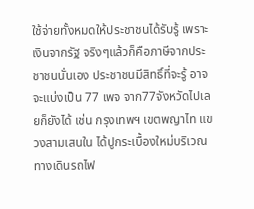ใช้จ่ายทั้งหมดให้ประชาชนได้รับรู้ เพราะเงินจากรัฐ จริงๆแล้วก็คือภาษีจากประชาชนนั่นเอง ประชาชนมีสิทธิ์ที่จะรู้ อาจจะแบ่งเป็น 77 เพจ จาก77จังหวัดไปเลยก็ยังได้ เช่น กรุงเทพฯ เขตพญาไท แขวงสามเสนใน ได้ปูกระเบื้องใหม่บริเวณทางเดินรถไฟ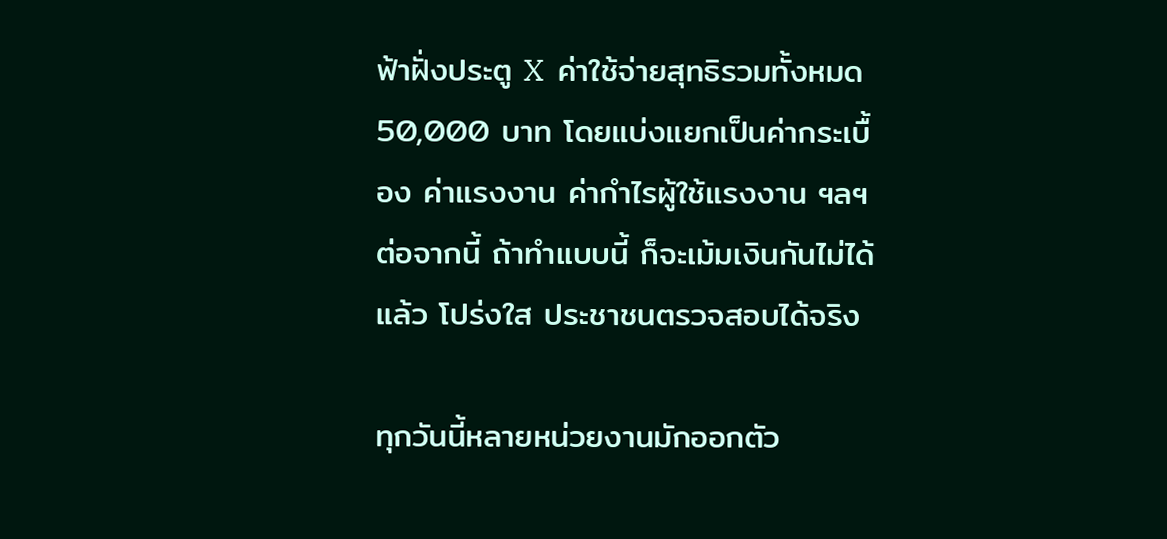ฟ้าฝั่งประตู X  ค่าใช้จ่ายสุทธิรวมทั้งหมด 50,000 บาท โดยแบ่งแยกเป็นค่ากระเบื้อง ค่าแรงงาน ค่ากำไรผู้ใช้แรงงาน ฯลฯ ต่อจากนี้ ถ้าทำแบบนี้ ก็จะเม้มเงินกันไม่ได้แล้ว โปร่งใส ประชาชนตรวจสอบได้จริง

ทุกวันนี้หลายหน่วยงานมักออกตัว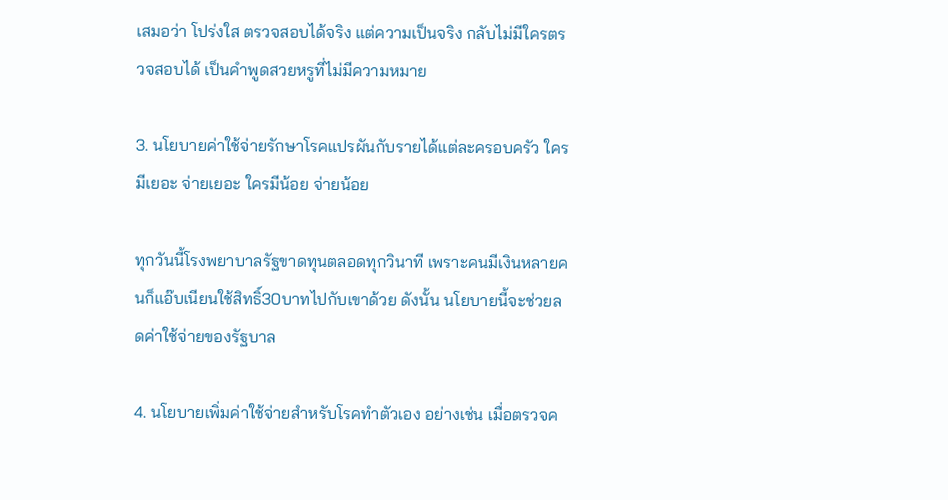เสมอว่า โปร่งใส ตรวจสอบได้จริง แต่ความเป็นจริง กลับไม่มีใครตรวจสอบได้ เป็นคำพูดสวยหรูที่ไม่มีความหมาย

3. นโยบายค่าใช้จ่ายรักษาโรคแปรผันกับรายได้แต่ละครอบครัว ใครมีเยอะ จ่ายเยอะ ใครมีน้อย จ่ายน้อย

ทุกวันนี้โรงพยาบาลรัฐขาดทุนตลอดทุกวินาที เพราะคนมีเงินหลายคนก็แอ๊บเนียนใช้สิทธิ์30บาทไปกับเขาด้วย ดังนั้น นโยบายนี้จะช่วยลดค่าใช้จ่ายของรัฐบาล

4. นโยบายเพิ่มค่าใช้จ่ายสำหรับโรคทำตัวเอง อย่างเช่น เมื่อตรวจค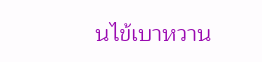นไข้เบาหวาน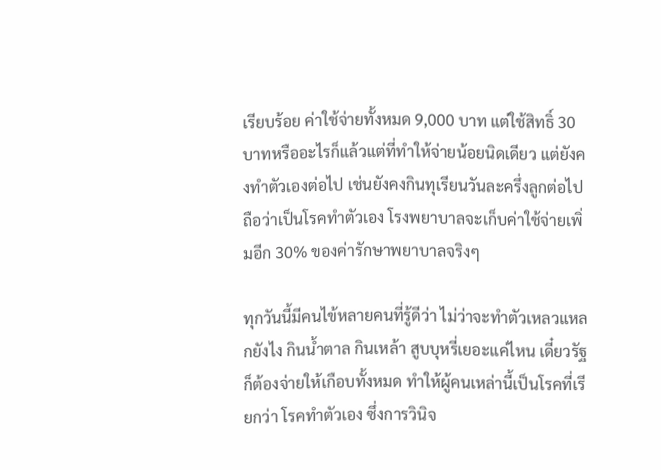เรียบร้อย ค่าใช้จ่ายทั้งหมด 9,000 บาท แต่ใช้สิทธิ์ 30 บาทหรืออะไรก็แล้วแต่ที่ทำให้จ่ายน้อยนิดเดียว แต่ยังคงทำตัวเองต่อไป เช่นยังคงกินทุเรียนวันละครึ่งลูกต่อไป ถือว่าเป็นโรคทำตัวเอง โรงพยาบาลจะเก็บค่าใช้จ่ายเพิ่มอีก 30% ของค่ารักษาพยาบาลจริงๆ

ทุกวันนี้มีคนไข้หลายคนที่รู้ดีว่า ไม่ว่าจะทำตัวเหลวแหลกยังไง กินน้ำตาล กินเหล้า สูบบุหรี่เยอะแค่ไหน เดี๋ยวรัฐก็ต้องจ่ายให้เกือบทั้งหมด ทำให้ผู้คนเหล่านี้เป็นโรคที่เรียกว่า โรคทำตัวเอง ซึ่งการวินิจ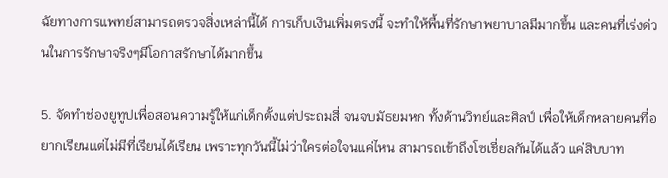ฉัยทางการแพทย์สามารถตรวจสิ่งเหล่านี้ได้ การเก็บเงินเพิ่มตรงนี้ จะทำให้พื้นที่รักษาพยาบาลมีมากขึ้น และคนที่เร่งด่วนในการรักษาจริงๆมีโอกาสรักษาได้มากขึ้น

5. จัดทำช่องยูทูปเพื่อสอนความรู้ให้แก่เด็กตั้งแต่ประถมสี่ จนจบมัธยมหก ทั้งด้านวิทย์และศิลป์ เพื่อให้เด็กหลายคนที่อยากเรียนแต่ไม่มีที่เรียนได้เรียน เพราะทุกวันนี้ไม่ว่าใครต่อใจนแค่ไหน สามารถเข้าถึงโซเชี่ยลกันได้แล้ว แค่สิบบาท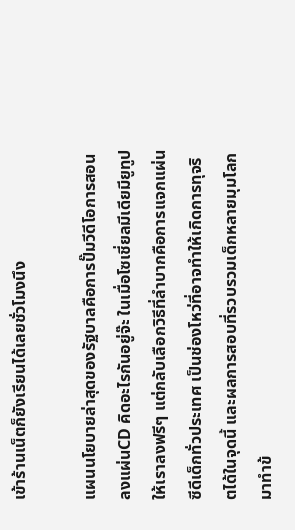เข้าร้านเน็ตก็ยังเรียนได้เลยชั่วโมงนึง

แผนนโยบายล่าสุดของรัฐบาลคือการปั๊มวีดีโอการสอนลงแผ่นCD คิดอะไรกันอยู่จ๊ะ ในเมื่อโซเชี่ยลมีเดียมียูทูปให้เราลงฟรีๆ แต่กลับเลือกวิธีที่ลำบากคือการแจกแผ่นซีดีเด็กทั่วประเทศ เป็นช่องโหว่ที่อาจทำให้เกิดการทุจริตได้ในจุดนี้ และผลการสอบที่รวบรวมเด็กหลายมุมโลกมาทำข้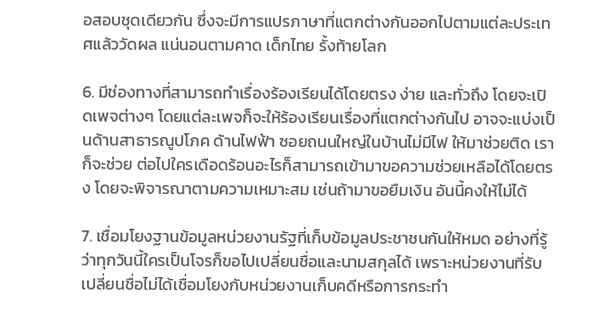อสอบชุดเดียวกัน ซึ่งจะมีการแปรภาษาที่แตกต่างกันออกไปตามแต่ละประเทศแล้ววัดผล แน่นอนตามคาด เด็กไทย รั้งท้ายโลก

6. มีช่องทางที่สามารถทำเรื่องร้องเรียนได้โดยตรง ง่าย และทั่วถึง โดยจะเปิดเพจต่างๆ โดยแต่ละเพจก็จะให้ร้องเรียนเรื่องที่แตกต่างกันไป อาจจะแบ่งเป็นด้านสาธารณูปโภค ด้านไฟฟ้า ซอยถนนใหญ่ในบ้านไม่มีไฟ ให้มาช่วยติด เราก็จะช่วย ต่อไปใครเดือดร้อนอะไรก็สามารถเข้ามาขอความช่วยเหลือได้โดยตรง โดยจะพิจารณาตามความเหมาะสม เช่นถ้ามาขอยืมเงิน อันนี้คงให้ไม่ได้

7. เชื่อมโยงฐานข้อมูลหน่วยงานรัฐที่เก็บข้อมูลประชาชนกันให้หมด อย่างที่รู้ว่าทุกวันนี้ใครเป็นโจรก็ขอไปเปลี่ยนชื่อและนามสกุลได้ เพราะหน่วยงานที่รับเปลี่ยนชื่อไม่ได้เชื่อมโยงกับหน่วยงานเก็บคดีหรือการกระทำ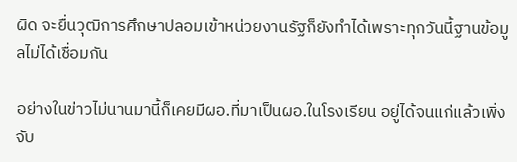ผิด จะยื่นวุฒิการศึกษาปลอมเข้าหน่วยงานรัฐก็ยังทำได้เพราะทุกวันนี้ฐานข้อมูลไม่ได้เชื่อมกัน

อย่างในข่าวไม่นานมานี้ก็เคยมีผอ.ที่มาเป็นผอ.ในโรงเรียน อยู่ได้จนแก่แล้วเพิ่งจับ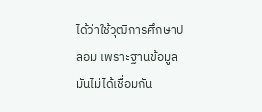ได้ว่าใช้วุฒิการศึกษาปลอม เพราะฐานข้อมูลมันไม่ได้เชื่อมกัน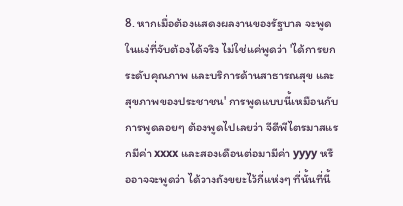8. หากเมื่อต้องแสดงผลงานของรัฐบาล จะพูดในแง่ที่จับต้องได้จริง ไม่ใช่แค่พูดว่า 'ได้การยกระดับคุณภาพ และบริการด้านสาธารณสุข และสุขภาพของประชาชน' การพูดแบบนี้เหมือนกับการพูดลอยๆ ต้องพูดไปเลยว่า จีดีพีไตรมาสแรกมีค่า xxxx และสองเดือนต่อมามีค่า yyyy หรืออาจจะพูดว่า ได้วางถังขยะไว้กี่แห่งๆ ที่นั้นที่นี้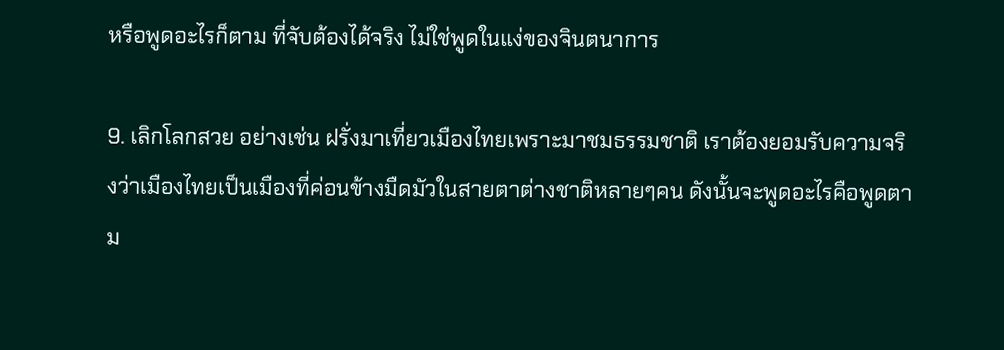หรือพูดอะไรก็ตาม ที่จับต้องได้จริง ไม่ใช่พูดในแง่ของจินตนาการ

9. เลิกโลกสวย อย่างเช่น ฝรั่งมาเที่ยวเมืองไทยเพราะมาชมธรรมชาติ เราต้องยอมรับความจริงว่าเมืองไทยเป็นเมืองที่ค่อนข้างมืดมัวในสายตาต่างชาติหลายๆคน ดังนั้นจะพูดอะไรคือพูดตาม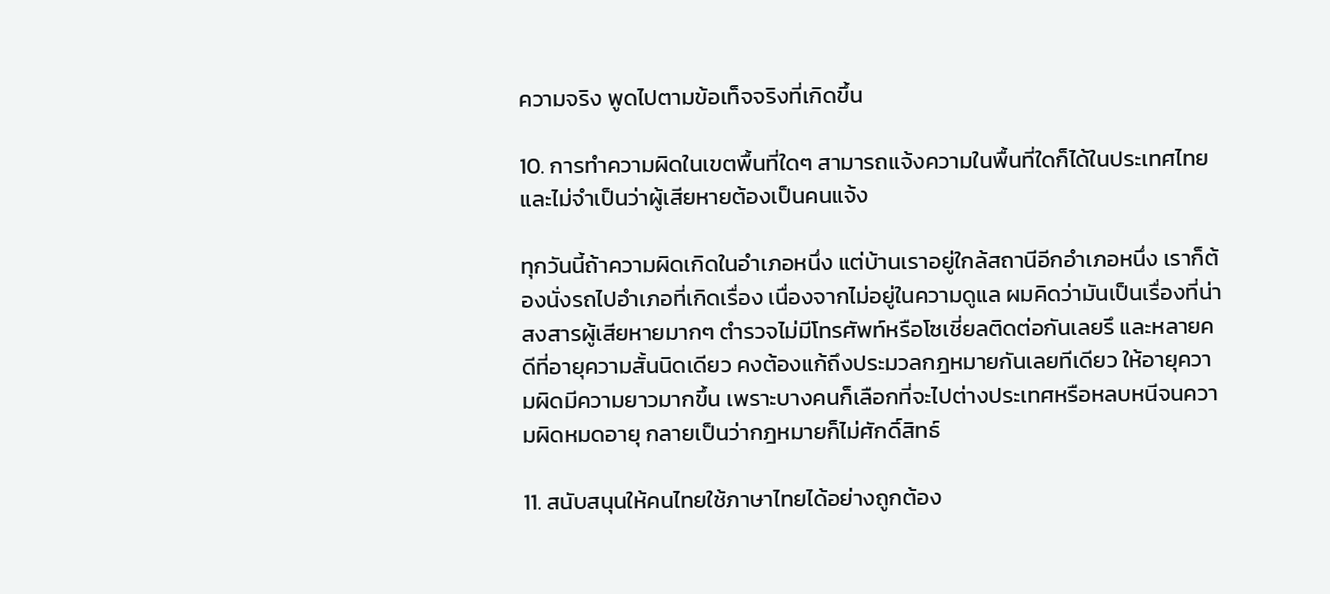ความจริง พูดไปตามข้อเท็จจริงที่เกิดขึ้น

10. การทำความผิดในเขตพื้นที่ใดๆ สามารถแจ้งความในพื้นที่ใดก็ได้ในประเทศไทย และไม่จำเป็นว่าผู้เสียหายต้องเป็นคนแจ้ง

ทุกวันนี้ถ้าความผิดเกิดในอำเภอหนึ่ง แต่บ้านเราอยู่ใกล้สถานีอีกอำเภอหนึ่ง เราก็ต้องนั่งรถไปอำเภอที่เกิดเรื่อง เนื่องจากไม่อยู่ในความดูแล ผมคิดว่ามันเป็นเรื่องที่น่าสงสารผู้เสียหายมากๆ ตำรวจไม่มีโทรศัพท์หรือโซเชี่ยลติดต่อกันเลยรึ และหลายคดีที่อายุความสั้นนิดเดียว คงต้องแก้ถึงประมวลกฎหมายกันเลยทีเดียว ให้อายุความผิดมีความยาวมากขึ้น เพราะบางคนก็เลือกที่จะไปต่างประเทศหรือหลบหนีจนความผิดหมดอายุ กลายเป็นว่ากฎหมายก็ไม่ศักดิ์สิทธ์

11. สนับสนุนให้คนไทยใช้ภาษาไทยได้อย่างถูกต้อง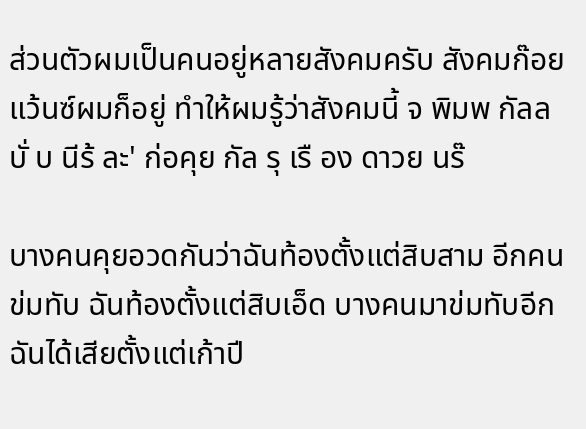ส่วนตัวผมเป็นคนอยู่หลายสังคมครับ สังคมก๊อยแว้นซ์ผมก็อยู่ ทำให้ผมรู้ว่าสังคมนี้ จ พิมพ กัลล บั่ บ นีร้ ละ' ก่อคุย กัล รุ เรื อง ดาวย นร๊

บางคนคุยอวดกันว่าฉันท้องตั้งแต่สิบสาม อีกคนข่มทับ ฉันท้องตั้งแต่สิบเอ็ด บางคนมาข่มทับอีก ฉันได้เสียตั้งแต่เก้าปี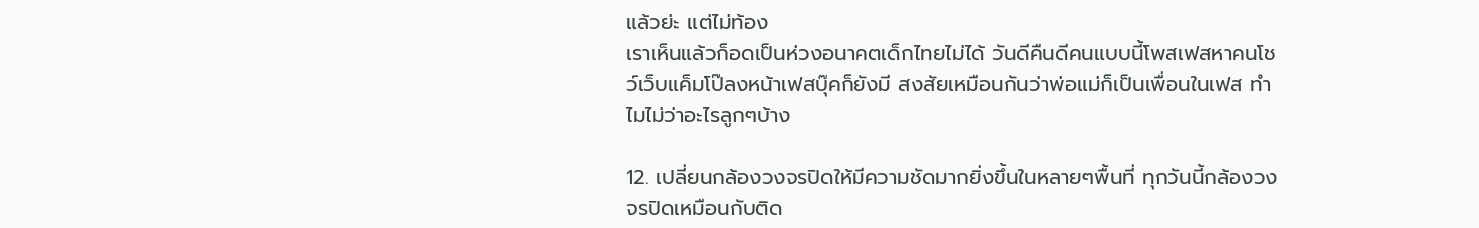แล้วย่ะ แต่ไม่ท้อง
เราเห็นแล้วก็อดเป็นห่วงอนาคตเด็กไทยไม่ได้ วันดีคืนดีคนแบบนี้โพสเฟสหาคนโชว์เว็บแค็มโป๊ลงหน้าเฟสบุ๊คก็ยังมี สงสัยเหมือนกันว่าพ่อแม่ก็เป็นเพื่อนในเฟส ทำไมไม่ว่าอะไรลูกๆบ้าง

12. เปลี่ยนกล้องวงจรปิดให้มีความชัดมากยิ่งขึ้นในหลายๆพื้นที่ ทุกวันนี้กล้องวงจรปิดเหมือนกับติด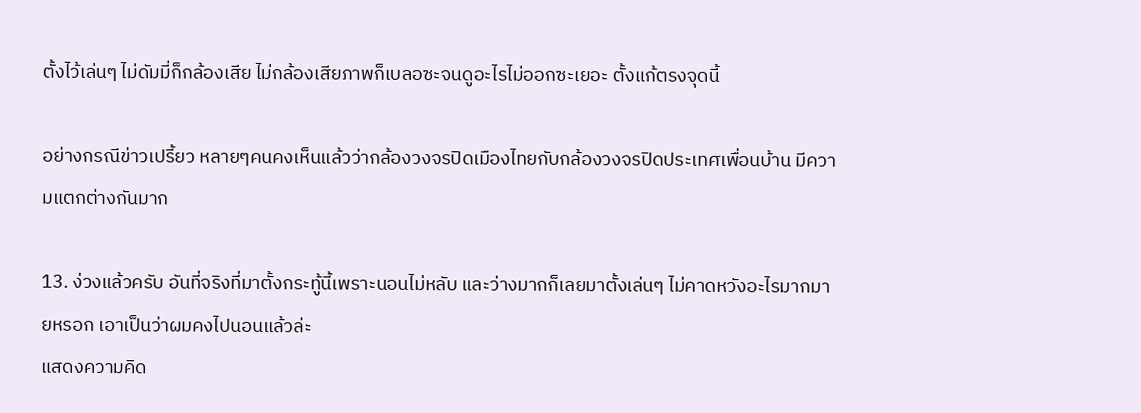ตั้งไว้เล่นๆ ไม่ดัมมี่ก็กล้องเสีย ไม่กล้องเสียภาพก็เบลอซะจนดูอะไรไม่ออกซะเยอะ ตั้งแก้ตรงจุดนี้

อย่างกรณีข่าวเปรี้ยว หลายๆคนคงเห็นแล้วว่ากล้องวงจรปิดเมืองไทยกับกล้องวงจรปิดประเทศเพื่อนบ้าน มีความแตกต่างกันมาก

13. ง่วงแล้วครับ อันที่จริงที่มาตั้งกระทู้นี้เพราะนอนไม่หลับ และว่างมากก็เลยมาตั้งเล่นๆ ไม่คาดหวังอะไรมากมายหรอก เอาเป็นว่าผมคงไปนอนแล้วล่ะ
แสดงความคิด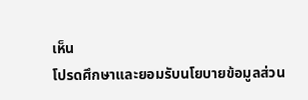เห็น
โปรดศึกษาและยอมรับนโยบายข้อมูลส่วน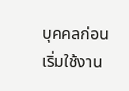บุคคลก่อนเริ่มใช้งาน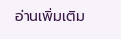อ่านเพิ่มเติม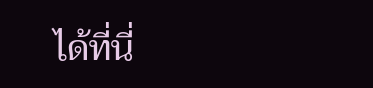ได้ที่นี่